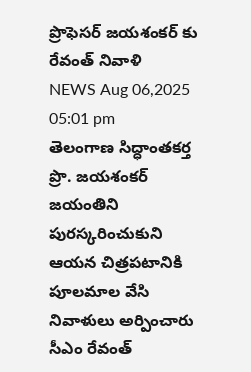ప్రొఫెసర్ జయశంకర్ కు రేవంత్ నివాళి
NEWS Aug 06,2025 05:01 pm
తెలంగాణ సిద్ధాంతకర్త ప్రొ. జయశంకర్ జయంతిని పురస్కరించుకుని ఆయన చిత్రపటానికి పూలమాల వేసి నివాళులు అర్పించారు సీఎం రేవంత్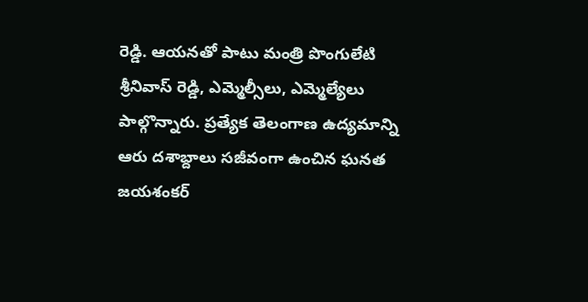రెడ్డి. ఆయనతో పాటు మంత్రి పొంగులేటి శ్రీనివాస్ రెడ్డి, ఎమ్మెల్సీలు, ఎమ్మెల్యేలు పాల్గొన్నారు. ప్రత్యేక తెలంగాణ ఉద్యమాన్ని ఆరు దశాబ్దాలు సజీవంగా ఉంచిన ఘనత జయశంకర్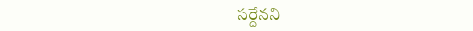సర్దేనని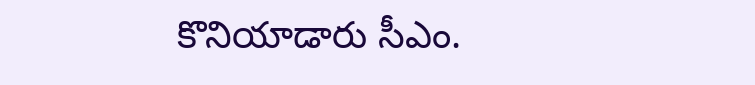కొనియాడారు సీఎం.